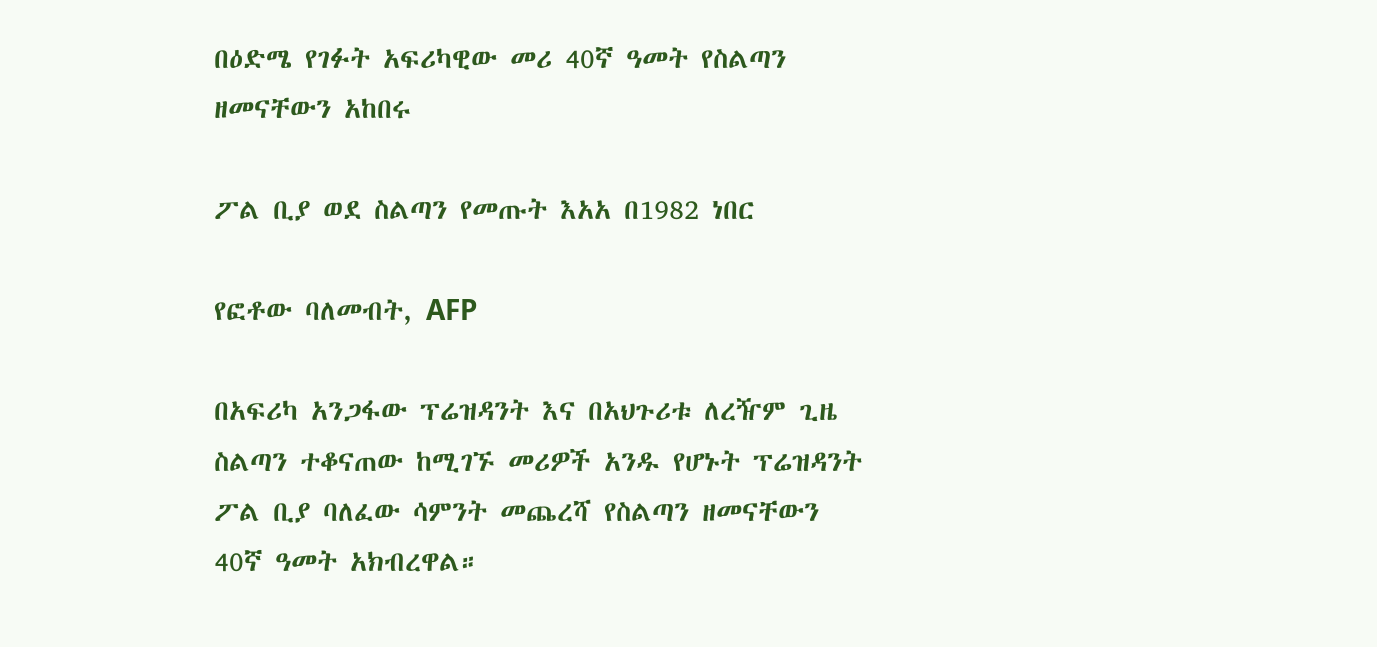በዕድሜ የገፉት አፍሪካዊው መሪ 40ኛ ዓመት የስልጣን ዘመናቸውን አከበሩ

ፖል ቢያ ወደ ስልጣን የመጡት እአአ በ1982 ነበር

የፎቶው ባለመብት, AFP

በአፍሪካ አንጋፋው ፕሬዝዳንት እና በአህጉሪቱ ለረዥም ጊዜ ስልጣን ተቆናጠው ከሚገኙ መሪዎች አንዱ የሆኑት ፕሬዝዳንት ፖል ቢያ ባለፈው ሳምንት መጨረሻ የስልጣን ዘመናቸውን 40ኛ ዓመት አክብረዋል።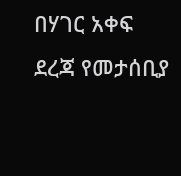በሃገር አቀፍ ደረጃ የመታሰቢያ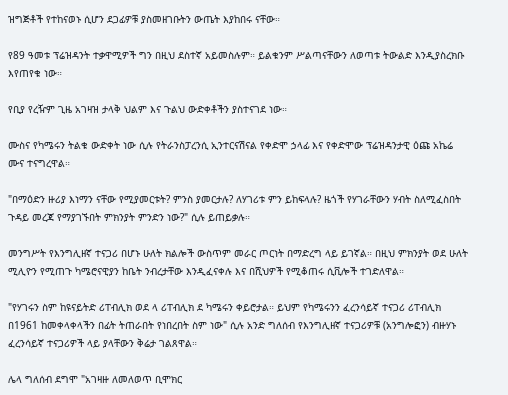ዝግጅቶች የተከናወኑ ሲሆን ደጋፊዎቹ ያስመዘገቡትን ውጤት እያከበሩ ናቸው።

የ89 ዓመቱ ፕሬዝዳንት ተቃዋሚዎች ግን በዚህ ደስተኛ አይመስሉም። ይልቁንም ሥልጣናቸውን ለወጣቱ ትውልድ እንዲያስረክቡ እየጠየቁ ነው።

የቢያ የረዥም ጊዜ አገዛዝ ታላቅ ህልም እና ጉልህ ውድቀቶችን ያስተናገደ ነው።

ሙስና የካሜሩን ትልቁ ውድቀት ነው ሲሉ የትራንስፓረንሲ ኢንተርናሽናል የቀድሞ ኃላፊ እና የቀድሞው ፕሬዝዳንታዊ ዕጩ አኬሬ ሙና ተናግረዋል።

"በማዕድን ዙሪያ እነማን ናቸው የሚያመርቱት? ምንስ ያመርታሉ? ለሃገሪቱ ምን ይከፍላሉ? ዜጎች የሃገራቸውን ሃብት ስለሚፈስበት ጉዳይ መረጃ የማያገኙበት ምክንያት ምንድን ነው?" ሲሉ ይጠይቃሉ።

መንግሥት የእንግሊዘኛ ተናጋሪ በሆኑ ሁለት ክልሎች ውስጥም መራር ጦርነት በማድረግ ላይ ይገኛል። በዚህ ምክንያት ወደ ሁለት ሚሊዮን የሚጠጉ ካሜሮናዊያን ከቤት ንብረታቸው እንዲፈናቀሉ እና በሺህዎች የሚቆጠሩ ሲቪሎች ተገድለዋል።

"የሃገሩን ስም ከዩናይትድ ሪፐብሊክ ወደ ላ ሪፐብሊክ ደ ካሜሩን ቀይሮታል። ይህም የካሜሩንን ፈረንሳይኛ ተናጋሪ ሪፐብሊክ በ1961 ከመቀላቀላችን በፊት ትጠራበት የነበረበት ስም ነው" ሲሉ አንድ ግለሰብ የእንግሊዘኛ ተናጋሪዎቹ (አንግሎፎን) ብዙሃኑ ፈረንሳይኛ ተናጋሪዎች ላይ ያላቸውን ቅሬታ ገልጸዋል።

ሌላ ግለሰብ ደግሞ "አገዛዙ ለመለወጥ ቢሞክር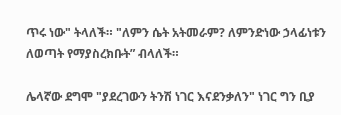ጥሩ ነው" ትላለች። "ለምን ሴት አትመራም? ለምንድነው ኃላፊነቱን ለወጣት የማያስረክቡት” ብላለች።

ሌላኛው ደግሞ "ያደረገውን ትንሽ ነገር እናደንቃለን" ነገር ግን ቢያ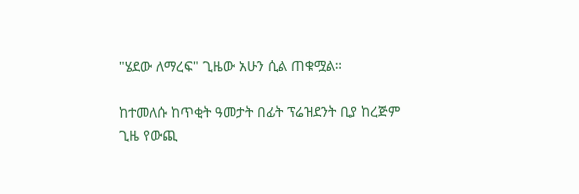"ሄደው ለማረፍ" ጊዜው አሁን ሲል ጠቁሟል።

ከተመለሱ ከጥቂት ዓመታት በፊት ፕሬዝደንት ቢያ ከረጅም ጊዜ የውጪ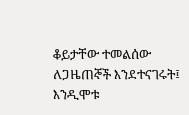ቆይታቸው ተመልሰው ለጋዜጠኞች እንደተናገሩት፤ እንዲሞቱ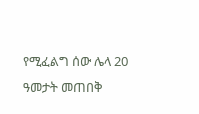የሚፈልግ ሰው ሌላ 20 ዓመታት መጠበቅ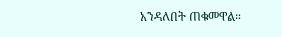አንዳለበት ጠቁመዋል።